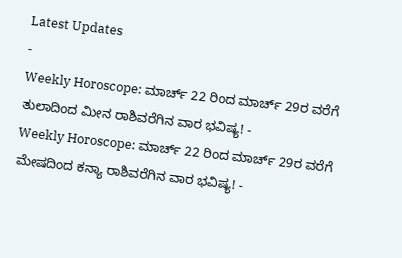Latest Updates
-
Weekly Horoscope: ಮಾರ್ಚ್ 22 ರಿಂದ ಮಾರ್ಚ್ 29ರ ವರೆಗೆ ತುಲಾದಿಂದ ಮೀನ ರಾಶಿವರೆಗಿನ ವಾರ ಭವಿಷ್ಯ! -
Weekly Horoscope: ಮಾರ್ಚ್ 22 ರಿಂದ ಮಾರ್ಚ್ 29ರ ವರೆಗೆ ಮೇಷದಿಂದ ಕನ್ಯಾ ರಾಶಿವರೆಗಿನ ವಾರ ಭವಿಷ್ಯ! -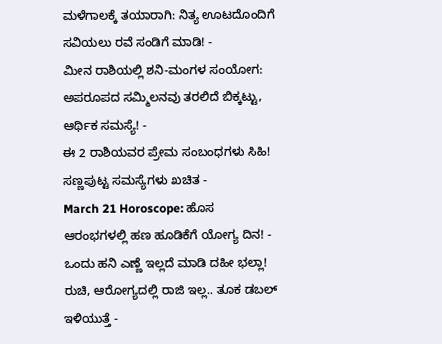ಮಳೆಗಾಲಕ್ಕೆ ತಯಾರಾಗಿ: ನಿತ್ಯ ಊಟದೊಂದಿಗೆ ಸವಿಯಲು ರವೆ ಸಂಡಿಗೆ ಮಾಡಿ! -
ಮೀನ ರಾಶಿಯಲ್ಲಿ ಶನಿ-ಮಂಗಳ ಸಂಯೋಗ: ಅಪರೂಪದ ಸಮ್ಮಿಲನವು ತರಲಿದೆ ಬಿಕ್ಕಟ್ಟು, ಆರ್ಥಿಕ ಸಮಸ್ಯೆ! -
ಈ 2 ರಾಶಿಯವರ ಪ್ರೇಮ ಸಂಬಂಧಗಳು ಸಿಹಿ! ಸಣ್ಣಪುಟ್ಟ ಸಮಸ್ಯೆಗಳು ಖಚಿತ -
March 21 Horoscope: ಹೊಸ ಆರಂಭಗಳಲ್ಲಿ ಹಣ ಹೂಡಿಕೆಗೆ ಯೋಗ್ಯ ದಿನ! -
ಒಂದು ಹನಿ ಎಣ್ಣೆ ಇಲ್ಲದೆ ಮಾಡಿ ದಹೀ ಭಲ್ಲಾ! ರುಚಿ, ಆರೋಗ್ಯದಲ್ಲಿ ರಾಜಿ ಇಲ್ಲ.. ತೂಕ ಡಬಲ್ ಇಳಿಯುತ್ತೆ -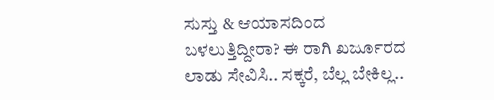ಸುಸ್ತು & ಆಯಾಸದಿಂದ ಬಳಲುತ್ತಿದ್ದೀರಾ? ಈ ರಾಗಿ ಖರ್ಜೂರದ ಲಾಡು ಸೇವಿಸಿ.. ಸಕ್ಕರೆ, ಬೆಲ್ಲ ಬೇಕಿಲ್ಲ..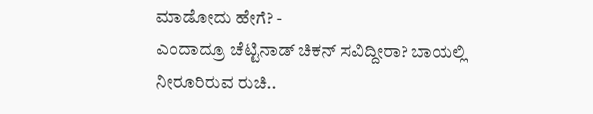ಮಾಡೋದು ಹೇಗೆ? -
ಎಂದಾದ್ರೂ ಚೆಟ್ಟಿನಾಡ್ ಚಿಕನ್ ಸವಿದ್ದೀರಾ? ಬಾಯಲ್ಲಿ ನೀರೂರಿರುವ ರುಚಿ..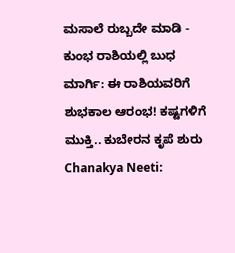ಮಸಾಲೆ ರುಬ್ಬದೇ ಮಾಡಿ -
ಕುಂಭ ರಾಶಿಯಲ್ಲಿ ಬುಧ ಮಾರ್ಗಿ: ಈ ರಾಶಿಯವರಿಗೆ ಶುಭಕಾಲ ಆರಂಭ! ಕಷ್ಟಗಳಿಗೆ ಮುಕ್ತಿ.. ಕುಬೇರನ ಕೃಪೆ ಶುರು
Chanakya Neeti: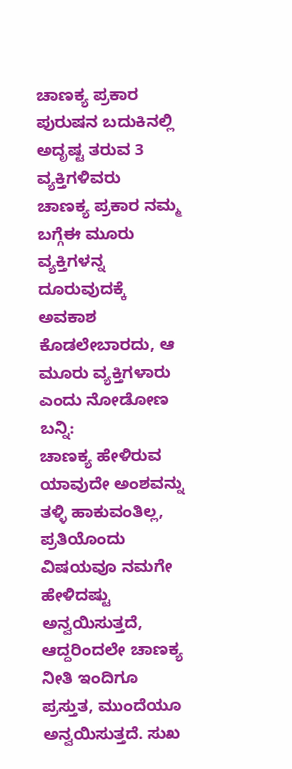ಚಾಣಕ್ಯ ಪ್ರಕಾರ ಪುರುಷನ ಬದುಕಿನಲ್ಲಿ ಅದೃಷ್ಟ ತರುವ 3 ವ್ಯಕ್ತಿಗಳಿವರು
ಚಾಣಕ್ಯ ಪ್ರಕಾರ ನಮ್ಮ ಬಗ್ಗೆಈ ಮೂರು ವ್ಯಕ್ತಿಗಳನ್ನ ದೂರುವುದಕ್ಕೆ ಅವಕಾಶ ಕೊಡಲೇಬಾರದು, ಆ ಮೂರು ವ್ಯಕ್ತಿಗಳಾರು ಎಂದು ನೋಡೋಣ ಬನ್ನಿ:
ಚಾಣಕ್ಯ ಹೇಳಿರುವ ಯಾವುದೇ ಅಂಶವನ್ನು ತಳ್ಳಿ ಹಾಕುವಂತಿಲ್ಲ, ಪ್ರತಿಯೊಂದು ವಿಷಯವೂ ನಮಗೇ ಹೇಳಿದಷ್ಟು ಅನ್ವಯಿಸುತ್ತದೆ, ಆದ್ದರಿಂದಲೇ ಚಾಣಕ್ಯ ನೀತಿ ಇಂದಿಗೂ ಪ್ರಸ್ತುತ, ಮುಂದೆಯೂ ಅನ್ವಯಿಸುತ್ತದೆ. ಸುಖ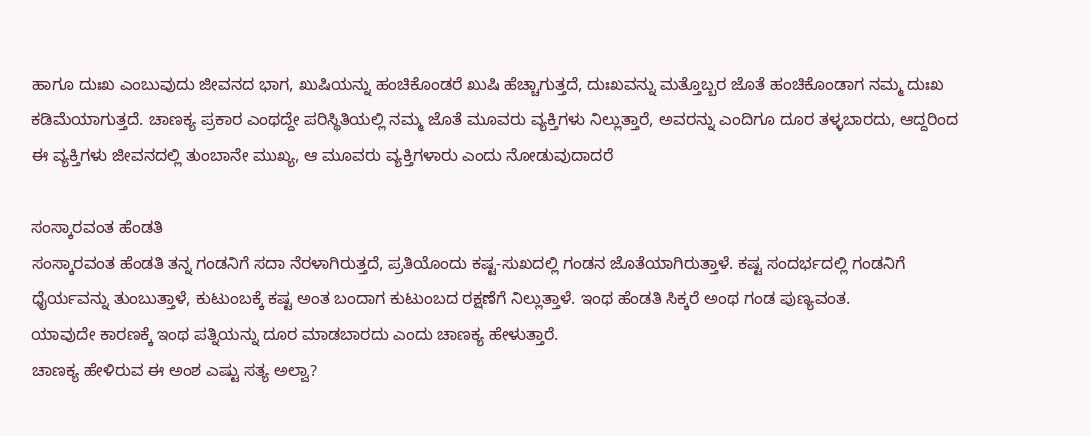ಹಾಗೂ ದುಃಖ ಎಂಬುವುದು ಜೀವನದ ಭಾಗ, ಖುಷಿಯನ್ನು ಹಂಚಿಕೊಂಡರೆ ಖುಷಿ ಹೆಚ್ಚಾಗುತ್ತದೆ, ದುಃಖವನ್ನು ಮತ್ತೊಬ್ಬರ ಜೊತೆ ಹಂಚಿಕೊಂಡಾಗ ನಮ್ಮ ದುಃಖ ಕಡಿಮೆಯಾಗುತ್ತದೆ. ಚಾಣಕ್ಯ ಪ್ರಕಾರ ಎಂಥದ್ದೇ ಪರಿಸ್ಥಿತಿಯಲ್ಲಿ ನಮ್ಮ ಜೊತೆ ಮೂವರು ವ್ಯಕ್ತಿಗಳು ನಿಲ್ಲುತ್ತಾರೆ, ಅವರನ್ನು ಎಂದಿಗೂ ದೂರ ತಳ್ಳಬಾರದು, ಆದ್ದರಿಂದ ಈ ವ್ಯಕ್ತಿಗಳು ಜೀವನದಲ್ಲಿ ತುಂಬಾನೇ ಮುಖ್ಯ, ಆ ಮೂವರು ವ್ಯಕ್ತಿಗಳಾರು ಎಂದು ನೋಡುವುದಾದರೆ

ಸಂಸ್ಕಾರವಂತ ಹೆಂಡತಿ
ಸಂಸ್ಕಾರವಂತ ಹೆಂಡತಿ ತನ್ನ ಗಂಡನಿಗೆ ಸದಾ ನೆರಳಾಗಿರುತ್ತದೆ, ಪ್ರತಿಯೊಂದು ಕಷ್ಟ-ಸುಖದಲ್ಲಿ ಗಂಡನ ಜೊತೆಯಾಗಿರುತ್ತಾಳೆ. ಕಷ್ಟ ಸಂದರ್ಭದಲ್ಲಿ ಗಂಡನಿಗೆ ಧೈರ್ಯವನ್ನು ತುಂಬುತ್ತಾಳೆ, ಕುಟುಂಬಕ್ಕೆ ಕಷ್ಟ ಅಂತ ಬಂದಾಗ ಕುಟುಂಬದ ರಕ್ಷಣೆಗೆ ನಿಲ್ಲುತ್ತಾಳೆ. ಇಂಥ ಹೆಂಡತಿ ಸಿಕ್ಕರೆ ಅಂಥ ಗಂಡ ಪುಣ್ಯವಂತ.
ಯಾವುದೇ ಕಾರಣಕ್ಕೆ ಇಂಥ ಪತ್ನಿಯನ್ನು ದೂರ ಮಾಡಬಾರದು ಎಂದು ಚಾಣಕ್ಯ ಹೇಳುತ್ತಾರೆ.
ಚಾಣಕ್ಯ ಹೇಳಿರುವ ಈ ಅಂಶ ಎಷ್ಟು ಸತ್ಯ ಅಲ್ವಾ?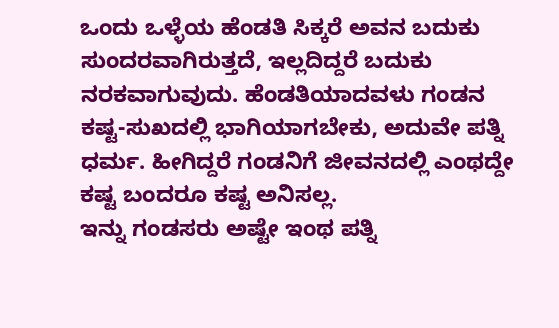ಒಂದು ಒಳ್ಳೆಯ ಹೆಂಡತಿ ಸಿಕ್ಕರೆ ಅವನ ಬದುಕು ಸುಂದರವಾಗಿರುತ್ತದೆ, ಇಲ್ಲದಿದ್ದರೆ ಬದುಕು ನರಕವಾಗುವುದು. ಹೆಂಡತಿಯಾದವಳು ಗಂಡನ ಕಷ್ಟ-ಸುಖದಲ್ಲಿ ಭಾಗಿಯಾಗಬೇಕು, ಅದುವೇ ಪತ್ನಿ ಧರ್ಮ. ಹೀಗಿದ್ದರೆ ಗಂಡನಿಗೆ ಜೀವನದಲ್ಲಿ ಎಂಥದ್ದೇ ಕಷ್ಟ ಬಂದರೂ ಕಷ್ಟ ಅನಿಸಲ್ಲ.
ಇನ್ನು ಗಂಡಸರು ಅಷ್ಟೇ ಇಂಥ ಪತ್ನಿ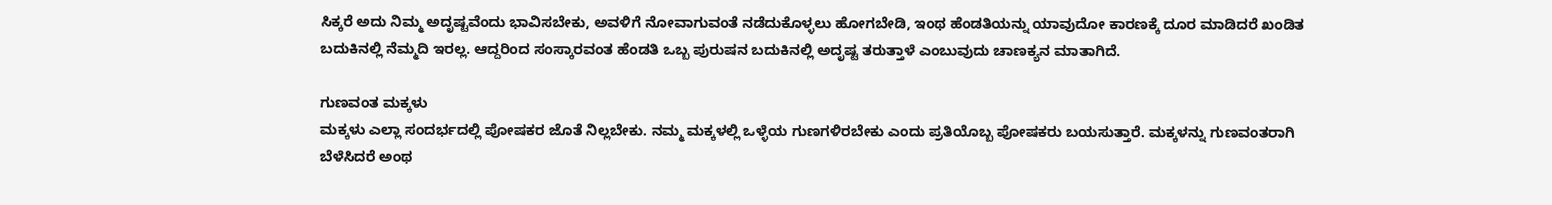ಸಿಕ್ಕರೆ ಅದು ನಿಮ್ಮ ಅದೃಷ್ಟವೆಂದು ಭಾವಿಸಬೇಕು, ಅವಳಿಗೆ ನೋವಾಗುವಂತೆ ನಡೆದುಕೊಳ್ಳಲು ಹೋಗಬೇಡಿ, ಇಂಥ ಹೆಂಡತಿಯನ್ನು ಯಾವುದೋ ಕಾರಣಕ್ಕೆ ದೂರ ಮಾಡಿದರೆ ಖಂಡಿತ ಬದುಕಿನಲ್ಲಿ ನೆಮ್ಮದಿ ಇರಲ್ಲ. ಆದ್ದರಿಂದ ಸಂಸ್ಕಾರವಂತ ಹೆಂಡತಿ ಒಬ್ಬ ಪುರುಷನ ಬದುಕಿನಲ್ಲಿ ಅದೃಷ್ಟ ತರುತ್ತಾಳೆ ಎಂಬುವುದು ಚಾಣಕ್ಯನ ಮಾತಾಗಿದೆ.

ಗುಣವಂತ ಮಕ್ಕಳು
ಮಕ್ಕಳು ಎಲ್ಲಾ ಸಂದರ್ಭದಲ್ಲಿ ಪೋಷಕರ ಜೊತೆ ನಿಲ್ಲಬೇಕು. ನಮ್ಮ ಮಕ್ಕಳಲ್ಲಿ ಒಳ್ಳೆಯ ಗುಣಗಳಿರಬೇಕು ಎಂದು ಪ್ರತಿಯೊಬ್ಬ ಪೋಷಕರು ಬಯಸುತ್ತಾರೆ. ಮಕ್ಕಳನ್ನು ಗುಣವಂತರಾಗಿ ಬೆಳೆಸಿದರೆ ಅಂಥ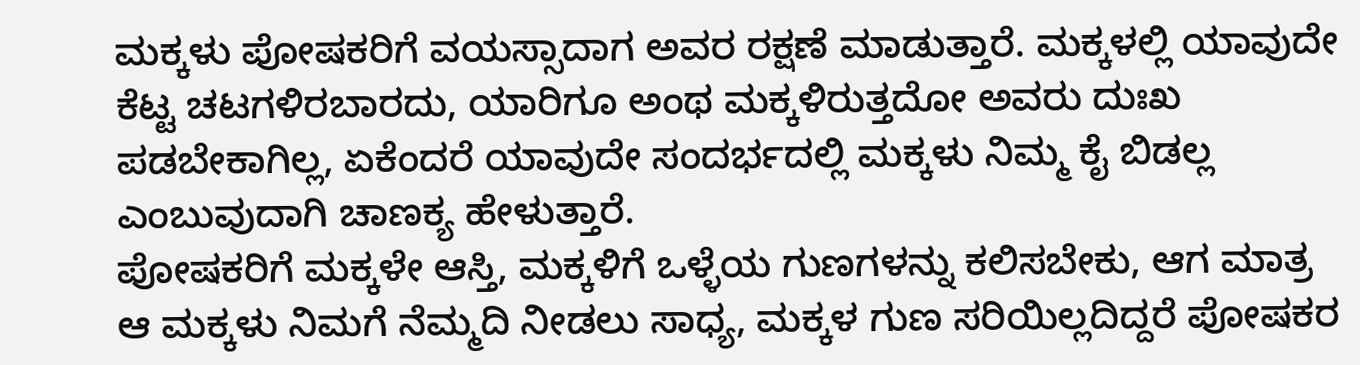ಮಕ್ಕಳು ಪೋಷಕರಿಗೆ ವಯಸ್ಸಾದಾಗ ಅವರ ರಕ್ಷಣೆ ಮಾಡುತ್ತಾರೆ. ಮಕ್ಕಳಲ್ಲಿ ಯಾವುದೇ ಕೆಟ್ಟ ಚಟಗಳಿರಬಾರದು, ಯಾರಿಗೂ ಅಂಥ ಮಕ್ಕಳಿರುತ್ತದೋ ಅವರು ದುಃಖ ಪಡಬೇಕಾಗಿಲ್ಲ, ಏಕೆಂದರೆ ಯಾವುದೇ ಸಂದರ್ಭದಲ್ಲಿ ಮಕ್ಕಳು ನಿಮ್ಮ ಕೈ ಬಿಡಲ್ಲ ಎಂಬುವುದಾಗಿ ಚಾಣಕ್ಯ ಹೇಳುತ್ತಾರೆ.
ಪೋಷಕರಿಗೆ ಮಕ್ಕಳೇ ಆಸ್ತಿ, ಮಕ್ಕಳಿಗೆ ಒಳ್ಳೆಯ ಗುಣಗಳನ್ನು ಕಲಿಸಬೇಕು, ಆಗ ಮಾತ್ರ ಆ ಮಕ್ಕಳು ನಿಮಗೆ ನೆಮ್ಮದಿ ನೀಡಲು ಸಾಧ್ಯ, ಮಕ್ಕಳ ಗುಣ ಸರಿಯಿಲ್ಲದಿದ್ದರೆ ಪೋಷಕರ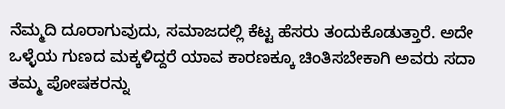ನೆಮ್ಮದಿ ದೂರಾಗುವುದು, ಸಮಾಜದಲ್ಲಿ ಕೆಟ್ಟ ಹೆಸರು ತಂದುಕೊಡುತ್ತಾರೆ. ಅದೇ ಒಳ್ಳೆಯ ಗುಣದ ಮಕ್ಕಳಿದ್ದರೆ ಯಾವ ಕಾರಣಕ್ಕೂ ಚಿಂತಿಸಬೇಕಾಗಿ ಅವರು ಸದಾ ತಮ್ಮ ಪೋಷಕರನ್ನು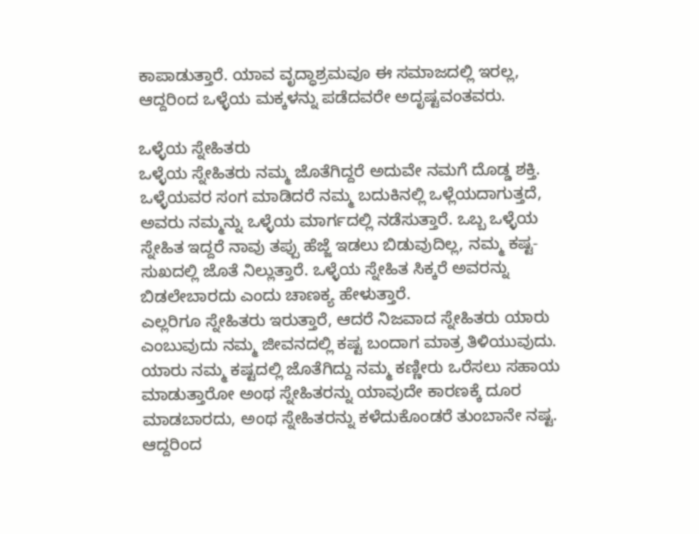ಕಾಪಾಡುತ್ತಾರೆ. ಯಾವ ವೃದ್ಧಾಶ್ರಮವೂ ಈ ಸಮಾಜದಲ್ಲಿ ಇರಲ್ಲ, ಆದ್ದರಿಂದ ಒಳ್ಳೆಯ ಮಕ್ಕಳನ್ನು ಪಡೆದವರೇ ಅದೃಷ್ಟವಂತವರು.

ಒಳ್ಳೆಯ ಸ್ನೇಹಿತರು
ಒಳ್ಳೆಯ ಸ್ನೇಹಿತರು ನಮ್ಮ ಜೊತೆಗಿದ್ದರೆ ಅದುವೇ ನಮಗೆ ದೊಡ್ಡ ಶಕ್ತಿ. ಒಳ್ಳೆಯವರ ಸಂಗ ಮಾಡಿದರೆ ನಮ್ಮ ಬದುಕಿನಲ್ಲಿ ಒಳ್ಲೆಯದಾಗುತ್ತದೆ, ಅವರು ನಮ್ಮನ್ನು ಒಳ್ಳೆಯ ಮಾರ್ಗದಲ್ಲಿ ನಡೆಸುತ್ತಾರೆ. ಒಬ್ಬ ಒಳ್ಳೆಯ ಸ್ನೇಹಿತ ಇದ್ದರೆ ನಾವು ತಪ್ಪು ಹೆಜ್ಜೆ ಇಡಲು ಬಿಡುವುದಿಲ್ಲ, ನಮ್ಮ ಕಷ್ಟ-ಸುಖದಲ್ಲಿ ಜೊತೆ ನಿಲ್ಲುತ್ತಾರೆ. ಒಳ್ಳೆಯ ಸ್ನೇಹಿತ ಸಿಕ್ಕರೆ ಅವರನ್ನು ಬಿಡಲೇಬಾರದು ಎಂದು ಚಾಣಕ್ಯ ಹೇಳುತ್ತಾರೆ.
ಎಲ್ಲರಿಗೂ ಸ್ನೇಹಿತರು ಇರುತ್ತಾರೆ, ಆದರೆ ನಿಜವಾದ ಸ್ನೇಹಿತರು ಯಾರು ಎಂಬುವುದು ನಮ್ಮ ಜೀವನದಲ್ಲಿ ಕಷ್ಟ ಬಂದಾಗ ಮಾತ್ರ ತಿಳಿಯುವುದು. ಯಾರು ನಮ್ಮ ಕಷ್ಟದಲ್ಲಿ ಜೊತೆಗಿದ್ದು ನಮ್ಮ ಕಣ್ಣೀರು ಒರೆಸಲು ಸಹಾಯ ಮಾಡುತ್ತಾರೋ ಅಂಥ ಸ್ನೇಹಿತರನ್ನು ಯಾವುದೇ ಕಾರಣಕ್ಕೆ ದೂರ ಮಾಡಬಾರದು, ಅಂಥ ಸ್ನೇಹಿತರನ್ನು ಕಳೆದುಕೊಂಡರೆ ತುಂಬಾನೇ ನಷ್ಟ.
ಆದ್ದರಿಂದ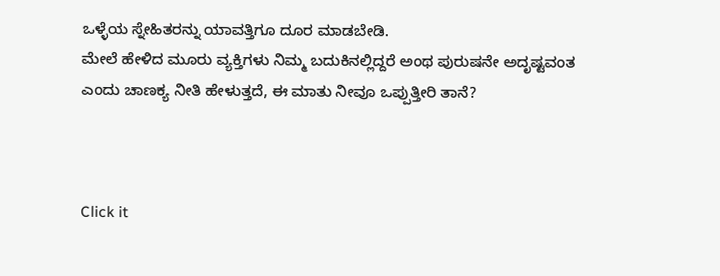ಒಳ್ಳೆಯ ಸ್ನೇಹಿತರನ್ನು ಯಾವತ್ತಿಗೂ ದೂರ ಮಾಡಬೇಡಿ.
ಮೇಲೆ ಹೇಳಿದ ಮೂರು ವ್ಯಕ್ತಿಗಳು ನಿಮ್ಮ ಬದುಕಿನಲ್ಲಿದ್ದರೆ ಅಂಥ ಪುರುಷನೇ ಅದೃಷ್ಟವಂತ ಎಂದು ಚಾಣಕ್ಯ ನೀತಿ ಹೇಳುತ್ತದೆ, ಈ ಮಾತು ನೀವೂ ಒಪ್ಪುತ್ತೀರಿ ತಾನೆ?



Click it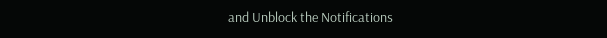and Unblock the Notifications